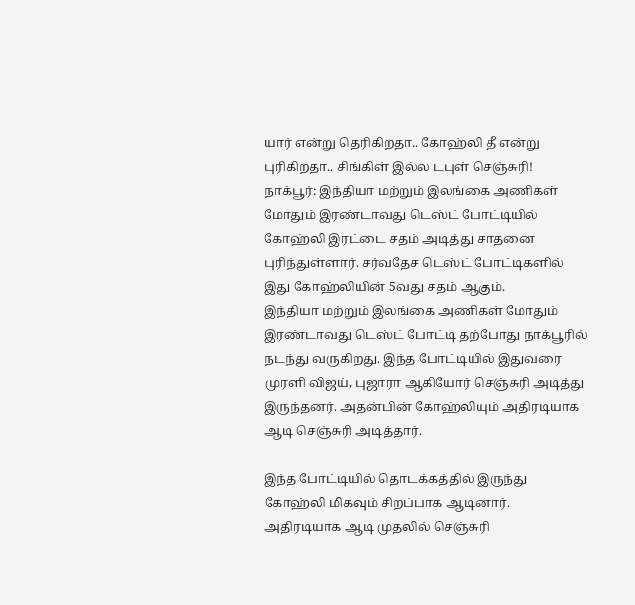யார் என்று தெரிகிறதா.. கோஹ்லி தீ என்று புரிகிறதா.. சிங்கிள் இல்ல டபுள் செஞ்சுரி!
நாக்பூர்: இந்தியா மற்றும் இலங்கை அணிகள் மோதும் இரண்டாவது டெஸ்ட் போட்டியில் கோஹ்லி இரட்டை சதம் அடித்து சாதனை புரிந்துள்ளார். சர்வதேச டெஸ்ட் போட்டிகளில் இது கோஹ்லியின் 5வது சதம் ஆகும்.
இந்தியா மற்றும் இலங்கை அணிகள் மோதும் இரண்டாவது டெஸ்ட் போட்டி தற்போது நாக்பூரில் நடந்து வருகிறது. இந்த போட்டியில் இதுவரை முரளி விஜய், புஜாரா ஆகியோர் செஞ்சுரி அடித்து இருந்தனர். அதன்பின் கோஹ்லியும் அதிரடியாக ஆடி செஞ்சுரி அடித்தார்.

இந்த போட்டியில் தொடக்கத்தில் இருந்து கோஹ்லி மிகவும் சிறப்பாக ஆடினார். அதிரடியாக ஆடி முதலில் செஞ்சுரி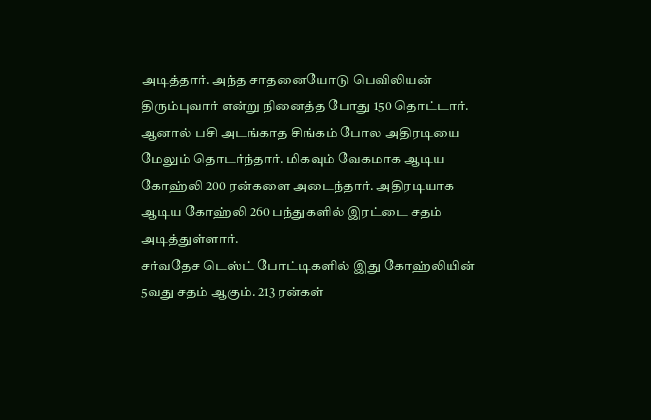அடித்தார். அந்த சாதனையோடு பெவிலியன் திரும்புவார் என்று நினைத்த போது 150 தொட்டார்.
ஆனால் பசி அடங்காத சிங்கம் போல அதிரடியை மேலும் தொடர்ந்தார். மிகவும் வேகமாக ஆடிய கோஹ்லி 200 ரன்களை அடைந்தார். அதிரடியாக ஆடிய கோஹ்லி 260 பந்துகளில் இரட்டை சதம் அடித்துள்ளார்.
சர்வதேச டெஸ்ட் போட்டிகளில் இது கோஹ்லியின் 5வது சதம் ஆகும். 213 ரன்கள்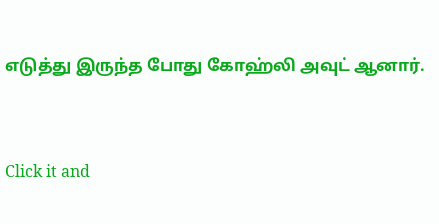எடுத்து இருந்த போது கோஹ்லி அவுட் ஆனார்.


Click it and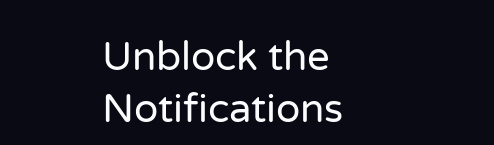Unblock the Notifications